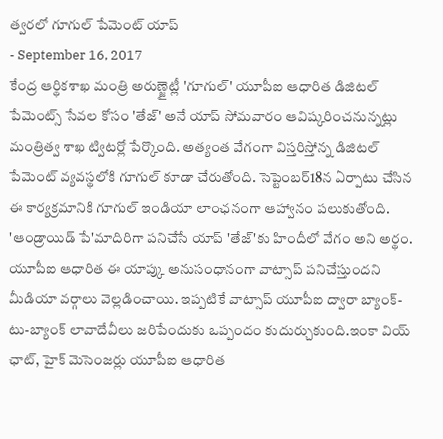త్వరలో గూగుల్ పేమెంట్ యాప్
- September 16, 2017
కేంద్ర ఆర్థికశాఖ మంత్రి అరుణ్జైట్లీ 'గూగుల్' యూపీఐ ఆధారిత డిజిటల్ పేమెంట్స్ సేవల కోసం 'తేజ్' అనే యాప్ సోమవారం ఆవిష్కరించనున్నట్లు మంత్రిత్వ శాఖ ట్విటర్లో పేర్కొంది. అత్యంత వేగంగా విస్తరిస్తోన్న డిజిటల్ పేమెంట్ వ్యవస్థలోకి గూగుల్ కూడా చేరుతోంది. సెప్టెంబర్18న ఏర్పాటు చేసిన ఈ కార్యక్రమానికి గూగుల్ ఇండియా లాంఛనంగా ఆహ్వానం పలుకుతోంది. 'ఆండ్రాయిడ్ పే'మాదిరిగా పనిచేసే యాప్ 'తేజ్'కు హిందీలో వేగం అని అర్థం. యూపీఐ ఆధారిత ఈ యాప్కు అనుసంధానంగా వాట్సాప్ పనిచేస్తుందని మీడియా వర్గాలు వెల్లడించాయి. ఇప్పటికే వాట్సాప్ యూపీఐ ద్వారా బ్యాంక్-టు-బ్యాంక్ లావాదేవీలు జరిపేందుకు ఒప్పందం కుదుర్చుకుంది.ఇంకా వియ్ ఛాట్, హైక్ మెసెంజర్లు యూపీఐ ఆధారిత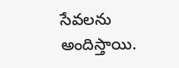సేవలను అందిస్తాయి.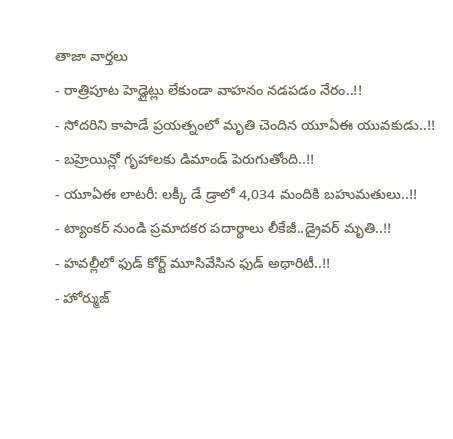తాజా వార్తలు
- రాత్రిపూట హెడ్లైట్లు లేకుండా వాహనం నడపడం నేరం..!!
- సోదరిని కాపాడే ప్రయత్నంలో మృతి చెందిన యూఏఈ యువకుడు..!!
- బహ్రెయిన్లో గృహాలకు డిమాండ్ పెరుగుతోంది..!!
- యూఏఈ లాటరీ: లక్కీ డే డ్రాలో 4,034 మందికి బహుమతులు..!!
- ట్యాంకర్ నుండి ప్రమాదకర పదార్థాలు లీకేజీ..డ్రైవర్ మృతి..!!
- హవల్లీలో ఫుడ్ కోర్ట్ మూసివేసిన ఫుడ్ అథారిటీ..!!
- హోర్ముజ్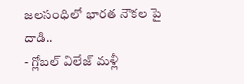జలసంధిలో భారత నౌకల పై దాడి..
- గ్లోబల్ విలేజ్ మళ్లీ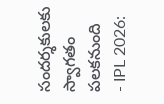సందర్శకులకు స్వాగతం పలకనుంది
- IPL 2026: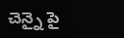చెన్నై పై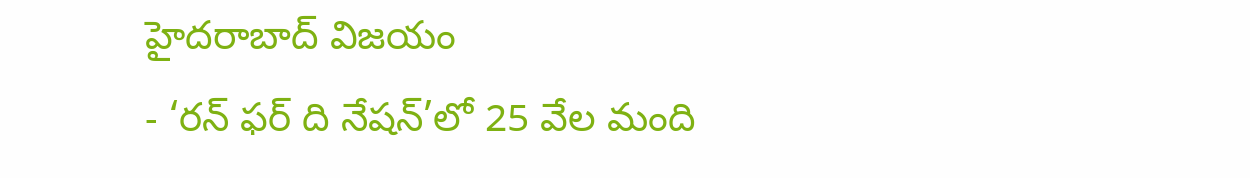హైదరాబాద్ విజయం
- ‘రన్ ఫర్ ది నేషన్’లో 25 వేల మంది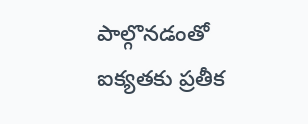పాల్గొనడంతో ఐక్యతకు ప్రతీక